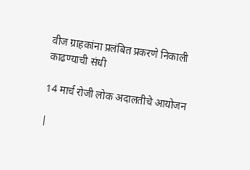वीज ग्राहकांना प्रलंबित प्रकरणे निकाली काढण्याची संधी

14 मार्च रोजी लोक अदालतीचे आयोजन

|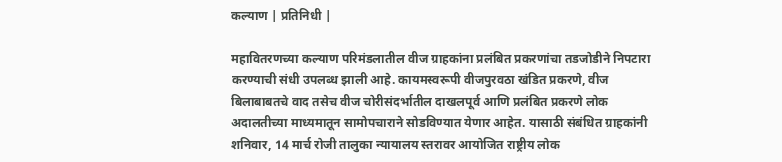कल्याण | प्रतिनिधी |

महावितरणच्या कल्याण परिमंडलातील वीज ग्राहकांना प्रलंबित प्रकरणांचा तडजोडीने निपटारा करण्याची संधी उपलब्ध झाली आहे. कायमस्वरूपी वीजपुरवठा खंडित प्रकरणे, वीज बिलाबाबतचे वाद तसेच वीज चोरीसंदर्भातील दाखलपूर्व आणि प्रलंबित प्रकरणे लोक अदालतीच्या माध्यमातून सामोपचाराने सोडविण्यात येणार आहेत. यासाठी संबंधित ग्राहकांनी शनिवार, 14 मार्च रोजी तालुका न्यायालय स्तरावर आयोजित राष्ट्रीय लोक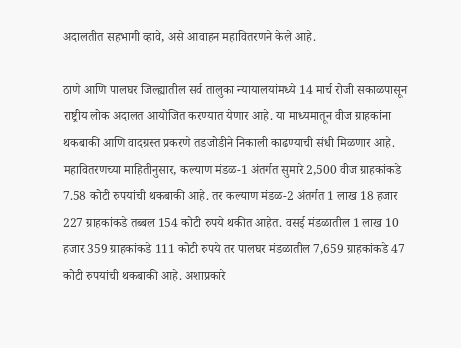अदालतीत सहभागी व्हावे, असे आवाहन महावितरणने केले आहे.

ठाणे आणि पालघर जिल्ह्यातील सर्व तालुका न्यायालयांमध्ये 14 मार्च रोजी सकाळपासून राष्ट्रीय लोक अदालत आयोजित करण्यात येणार आहे. या माध्यमातून वीज ग्राहकांना थकबाकी आणि वादग्रस्त प्रकरणे तडजोडीने निकाली काढण्याची संधी मिळणार आहे. महावितरणच्या माहितीनुसार, कल्याण मंडळ-1 अंतर्गत सुमारे 2,500 वीज ग्राहकांकडे 7.58 कोटी रुपयांची थकबाकी आहे. तर कल्याण मंडळ-2 अंतर्गत 1 लाख 18 हजार 227 ग्राहकांकडे तब्बल 154 कोटी रुपये थकीत आहेत. वसई मंडळातील 1 लाख 10 हजार 359 ग्राहकांकडे 111 कोटी रुपये तर पालघर मंडळातील 7,659 ग्राहकांकडे 47 कोटी रुपयांची थकबाकी आहे. अशाप्रकारे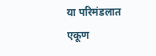या परिमंडलात एकूण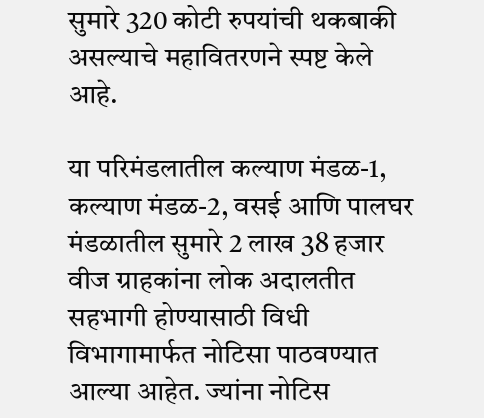सुमारे 320 कोटी रुपयांची थकबाकी असल्याचे महावितरणने स्पष्ट केले आहे.

या परिमंडलातील कल्याण मंडळ-1, कल्याण मंडळ-2, वसई आणि पालघर मंडळातील सुमारे 2 लाख 38 हजार वीज ग्राहकांना लोक अदालतीत सहभागी होण्यासाठी विधी विभागामार्फत नोटिसा पाठवण्यात आल्या आहेत. ज्यांना नोटिस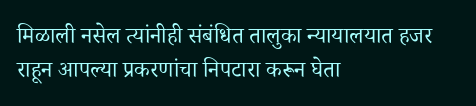मिळाली नसेल त्यांनीही संबंधित तालुका न्यायालयात हजर राहून आपल्या प्रकरणांचा निपटारा करून घेता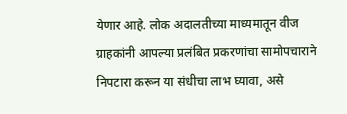येणार आहे. लोक अदालतीच्या माध्यमातून वीज ग्राहकांनी आपल्या प्रलंबित प्रकरणांचा सामोपचाराने निपटारा करून या संधीचा लाभ घ्यावा, असे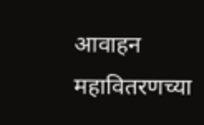आवाहन महावितरणच्या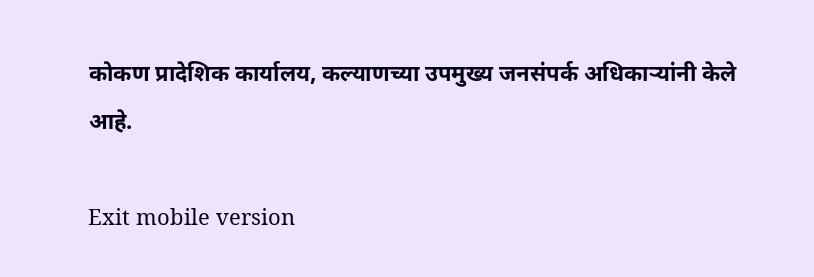कोकण प्रादेशिक कार्यालय, कल्याणच्या उपमुख्य जनसंपर्क अधिकाऱ्यांनी केले आहे.

Exit mobile version